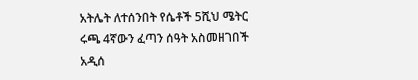አትሌት ለተሰንበት የሴቶች 5ሺህ ሜትር ሩጫ 4ኛውን ፈጣን ሰዓት አስመዘገበች
አዲሰ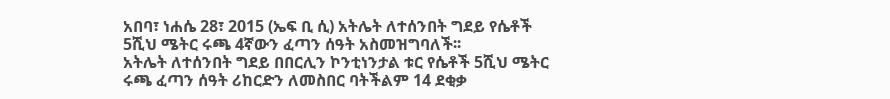አበባ፣ ነሐሴ 28፣ 2015 (ኤፍ ቢ ሲ) አትሌት ለተሰንበት ግደይ የሴቶች 5ሺህ ሜትር ሩጫ 4ኛውን ፈጣን ሰዓት አስመዝግባለች፡፡
አትሌት ለተሰንበት ግደይ በበርሊን ኮንቲነንታል ቱር የሴቶች 5ሺህ ሜትር ሩጫ ፈጣን ሰዓት ሪከርድን ለመስበር ባትችልም 14 ደቂቃ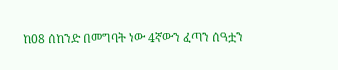ከ08 ሰከንድ በመግባት ነው 4ኛውን ፈጣን ሰዓቷን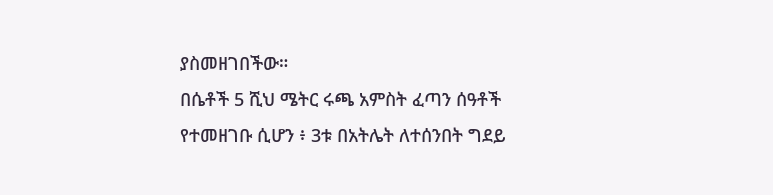ያስመዘገበችው።
በሴቶች 5 ሺህ ሜትር ሩጫ አምስት ፈጣን ሰዓቶች የተመዘገቡ ሲሆን ፥ 3ቱ በአትሌት ለተሰንበት ግደይ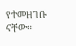የተመዘገቡ ናቸው።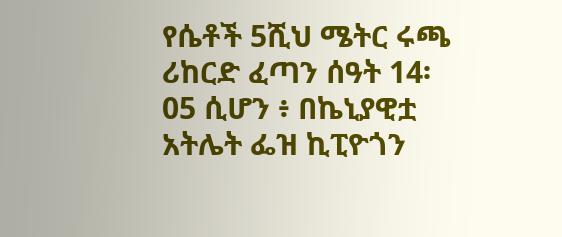የሴቶች 5ሺህ ሜትር ሩጫ ሪከርድ ፈጣን ሰዓት 14፡05 ሲሆን ፥ በኬኒያዊቷ አትሌት ፌዝ ኪፒዮጎን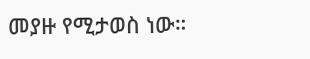መያዙ የሚታወስ ነው።